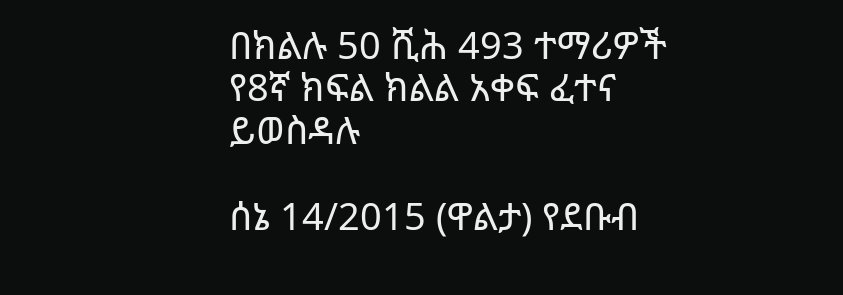በክልሉ 50 ሺሕ 493 ተማሪዎች የ8ኛ ክፍል ክልል አቀፍ ፈተና ይወስዳሉ

ሰኔ 14/2015 (ዋልታ) የደቡብ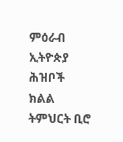ምዕራብ ኢትዮጵያ ሕዝቦች ክልል ትምህርት ቢሮ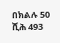በክልሉ 50 ሺሕ 493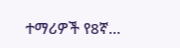ተማሪዎች የ8ኛ…